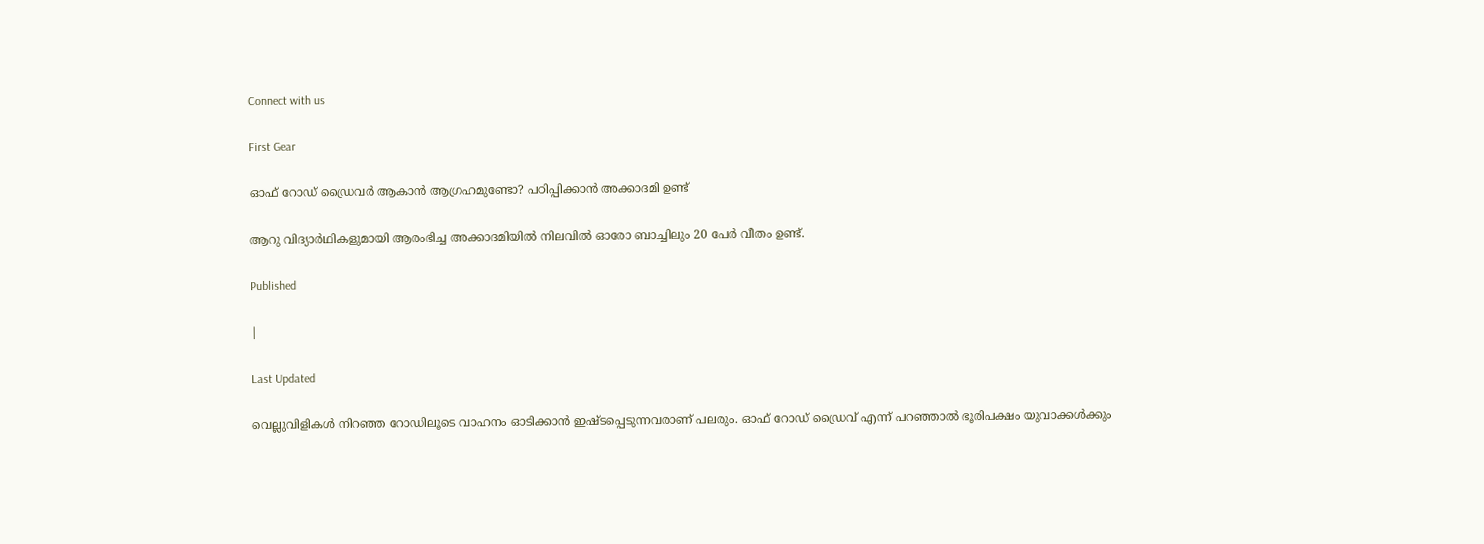Connect with us

First Gear

ഓഫ് റോഡ് ഡ്രൈവർ ആകാൻ ആഗ്രഹമുണ്ടോ? പഠിപ്പിക്കാൻ അക്കാദമി ഉണ്ട്

ആറു വിദ്യാർഥികളുമായി ആരംഭിച്ച അക്കാദമിയിൽ നിലവിൽ ഓരോ ബാച്ചിലും 20 പേർ വീതം ഉണ്ട്.

Published

|

Last Updated

വെല്ലുവിളികൾ നിറഞ്ഞ റോഡിലൂടെ വാഹനം ഓടിക്കാൻ ഇഷ്ടപ്പെടുന്നവരാണ് പലരും. ഓഫ് റോഡ് ഡ്രൈവ് എന്ന് പറഞ്ഞാൽ ഭൂരിപക്ഷം യുവാക്കൾക്കും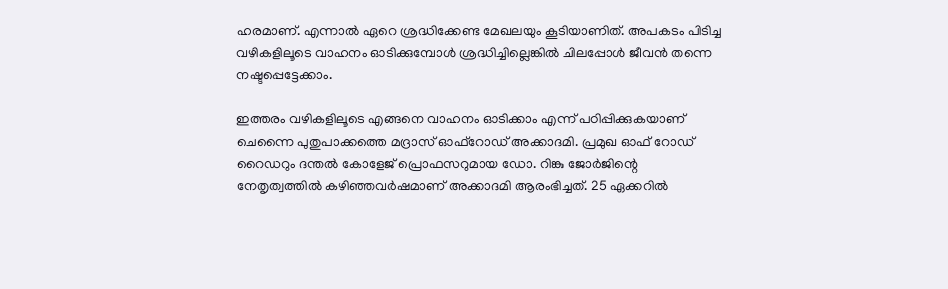ഹരമാണ്. എന്നാൽ ഏറെ ശ്രദ്ധിക്കേണ്ട മേഖലയും കൂടിയാണിത്. അപകടം പിടിച്ച വഴികളിലൂടെ വാഹനം ഓടിക്കുമ്പോൾ ശ്രദ്ധിച്ചില്ലെങ്കിൽ ചിലപ്പോൾ ജീവൻ തന്നെ നഷ്ടപ്പെട്ടേക്കാം.

ഇത്തരം വഴികളിലൂടെ എങ്ങനെ വാഹനം ഓടിക്കാം എന്ന് പഠിപ്പിക്കുകയാണ് ചെന്നൈ പുതുപാക്കത്തെ മദ്രാസ് ഓഫ്‌റോഡ് അക്കാദമി. പ്രമുഖ ഓഫ് റോഡ് റൈഡറും ദന്തൽ കോളേജ് പ്രൊഫസറുമായ ഡോ. റിങ്കു ജോർജിന്റെ നേതൃത്വത്തിൽ കഴിഞ്ഞവർഷമാണ് അക്കാദമി ആരംഭിച്ചത്. 25 ഏക്കറിൽ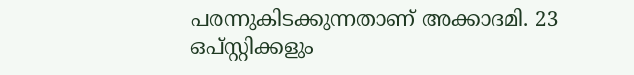പരന്നുകിടക്കുന്നതാണ് അക്കാദമി. 23 ഒപ്സ്റ്റിക്കളും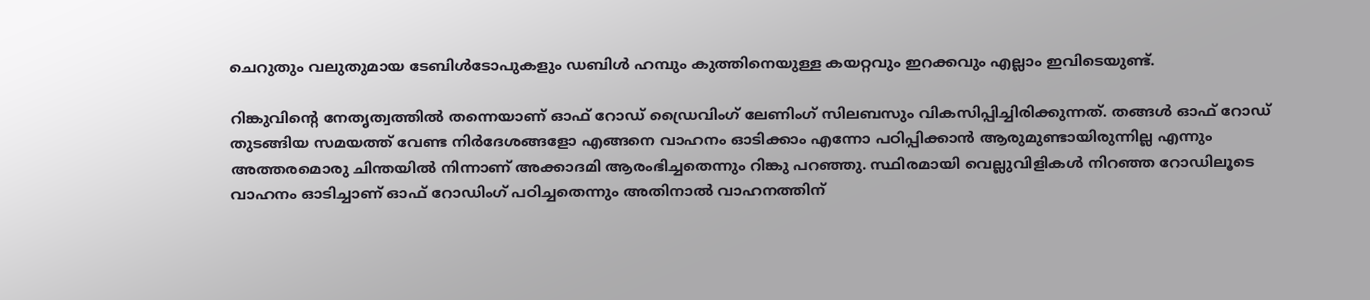ചെറുതും വലുതുമായ ടേബിൾടോപുകളും ഡബിൾ ഹമ്പും കുത്തിനെയുള്ള കയറ്റവും ഇറക്കവും എല്ലാം ഇവിടെയുണ്ട്.

റിങ്കുവിന്റെ നേതൃത്വത്തിൽ തന്നെയാണ് ഓഫ് റോഡ് ഡ്രൈവിംഗ് ലേണിംഗ് സിലബസും വികസിപ്പിച്ചിരിക്കുന്നത്. തങ്ങൾ ഓഫ് റോഡ് തുടങ്ങിയ സമയത്ത് വേണ്ട നിർദേശങ്ങളോ എങ്ങനെ വാഹനം ഓടിക്കാം എന്നോ പഠിപ്പിക്കാൻ ആരുമുണ്ടായിരുന്നില്ല എന്നും അത്തരമൊരു ചിന്തയിൽ നിന്നാണ് അക്കാദമി ആരംഭിച്ചതെന്നും റിങ്കു പറഞ്ഞു. സ്ഥിരമായി വെല്ലുവിളികൾ നിറഞ്ഞ റോഡിലൂടെ വാഹനം ഓടിച്ചാണ് ഓഫ് റോഡിംഗ് പഠിച്ചതെന്നും അതിനാൽ വാഹനത്തിന്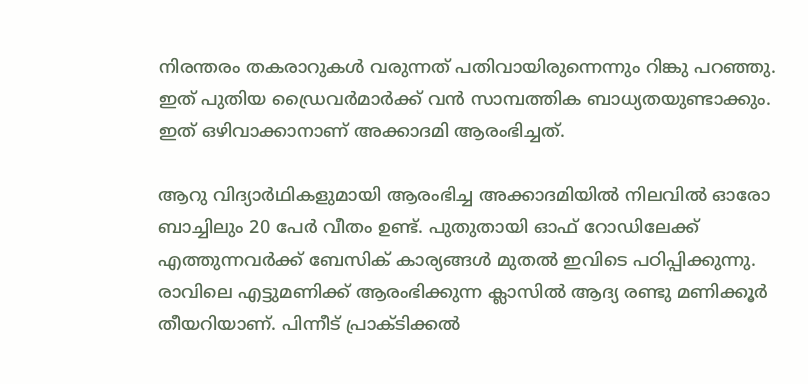നിരന്തരം തകരാറുകൾ വരുന്നത് പതിവായിരുന്നെന്നും റിങ്കു പറഞ്ഞു. ഇത് പുതിയ ഡ്രൈവർമാർക്ക് വൻ സാമ്പത്തിക ബാധ്യതയുണ്ടാക്കും. ഇത് ഒഴിവാക്കാനാണ് അക്കാദമി ആരംഭിച്ചത്.

ആറു വിദ്യാർഥികളുമായി ആരംഭിച്ച അക്കാദമിയിൽ നിലവിൽ ഓരോ ബാച്ചിലും 20 പേർ വീതം ഉണ്ട്. പുതുതായി ഓഫ് റോഡിലേക്ക് എത്തുന്നവർക്ക് ബേസിക് കാര്യങ്ങൾ മുതൽ ഇവിടെ പഠിപ്പിക്കുന്നു. രാവിലെ എട്ടുമണിക്ക് ആരംഭിക്കുന്ന ക്ലാസിൽ ആദ്യ രണ്ടു മണിക്കൂർ തീയറിയാണ്. പിന്നീട് പ്രാക്ടിക്കൽ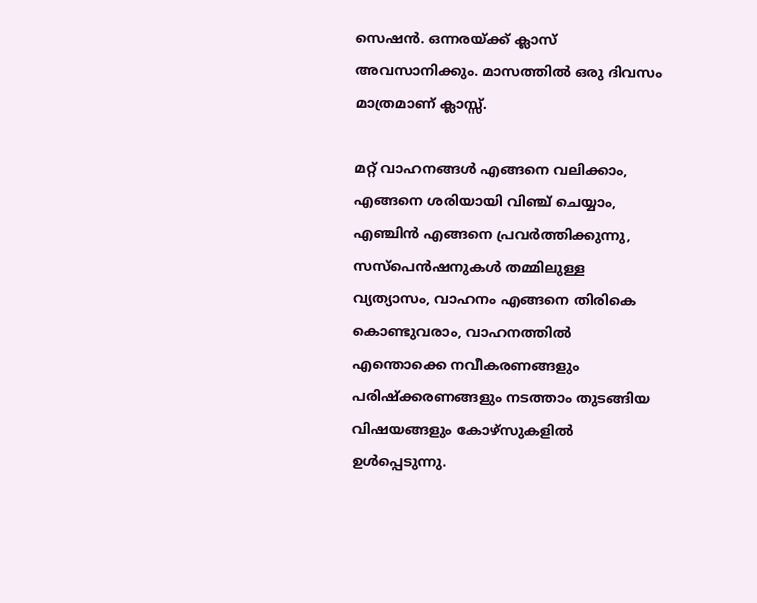സെഷൻ. ഒന്നരയ്ക്ക് ക്ലാസ് അവസാനിക്കും. മാസത്തിൽ ഒരു ദിവസം മാത്രമാണ് ക്ലാസ്സ്.

മറ്റ് വാഹനങ്ങൾ എങ്ങനെ വലിക്കാം, എങ്ങനെ ശരിയായി വിഞ്ച് ചെയ്യാം, എഞ്ചിൻ എങ്ങനെ പ്രവർത്തിക്കുന്നു, സസ്‌പെൻഷനുകൾ തമ്മിലുള്ള വ്യത്യാസം, വാഹനം എങ്ങനെ തിരികെ കൊണ്ടുവരാം, വാഹനത്തിൽ എന്തൊക്കെ നവീകരണങ്ങളും പരിഷ്‌ക്കരണങ്ങളും നടത്താം തുടങ്ങിയ വിഷയങ്ങളും കോഴ്‌സുകളിൽ ഉൾപ്പെടുന്നു.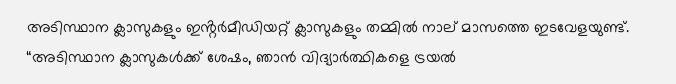അടിസ്ഥാന ക്ലാസുകളും ഇൻ്റർമീഡിയറ്റ് ക്ലാസുകളും തമ്മിൽ നാല് മാസത്തെ ഇടവേളയുണ്ട്. “അടിസ്ഥാന ക്ലാസുകൾക്ക് ശേഷം, ഞാൻ വിദ്യാർത്ഥികളെ ട്രയൽ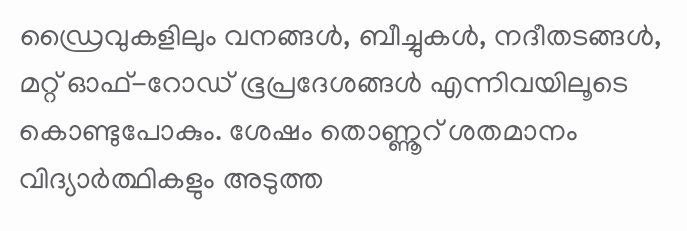ഡ്രൈവുകളിലും വനങ്ങൾ, ബീച്ചുകൾ, നദീതടങ്ങൾ, മറ്റ് ഓഫ്-റോഡ് ഭൂപ്രദേശങ്ങൾ എന്നിവയിലൂടെ കൊണ്ടുപോകും. ശേഷം തൊണ്ണൂറ് ശതമാനം വിദ്യാർത്ഥികളും അടുത്ത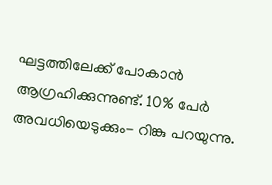ഘട്ടത്തിലേക്ക് പോകാൻ ആഗ്രഹിക്കുന്നുണ്ട്. 10% പേർ അവധിയെടുക്കും- റിങ്കു പറയുന്നു.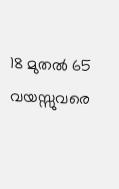18 മുതൽ 65 വയസ്സുവരെ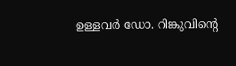ഉള്ളവർ ഡോ. റിങ്കുവിന്റെ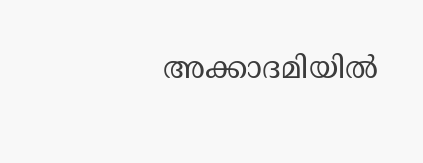അക്കാദമിയിൽ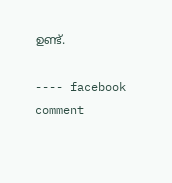ഉണ്ട്.

---- facebook comment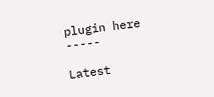plugin here -----

Latest